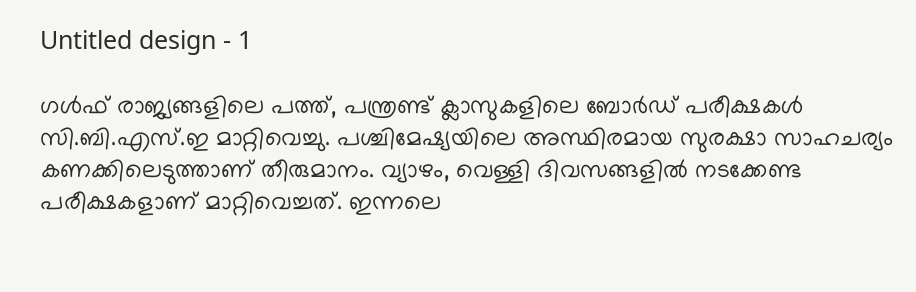Untitled design - 1

ഗൾഫ് രാജ്യങ്ങളിലെ പത്ത്, പന്ത്രണ്ട് ക്ലാസുകളിലെ ബോർഡ് പരീക്ഷകൾ സി.ബി.എസ്.ഇ മാറ്റിവെച്ചു. പശ്ചിമേഷ്യയിലെ അസ്ഥിരമായ സുരക്ഷാ സാഹചര്യം കണക്കിലെടുത്താണ് തീരുമാനം. വ്യാഴം, വെള്ളി ദിവസങ്ങളിൽ നടക്കേണ്ട പരീക്ഷകളാണ് മാറ്റിവെച്ചത്. ഇന്നലെ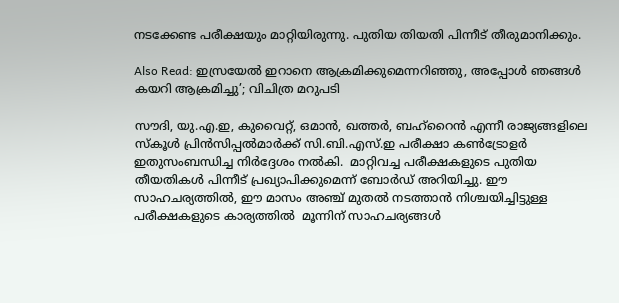നടക്കേണ്ട പരീക്ഷയും മാറ്റിയിരുന്നു. പുതിയ തിയതി പിന്നീട് തീരുമാനിക്കും.

Also Read: ഇസ്രയേല്‍ ഇറാനെ ആക്രമിക്കുമെന്നറിഞ്ഞു, അപ്പോള്‍ ഞങ്ങള്‍ കയറി ആക്രമിച്ചു’; വിചിത്ര മറുപടി

സൗദി, യു.എ.ഇ, കുവൈറ്റ്, ഒമാൻ, ഖത്തർ, ബഹ്‌റൈൻ എന്നീ രാജ്യങ്ങളിലെ സ്കൂൾ പ്രിൻസിപ്പൽമാർക്ക് സി.ബി.എസ്.ഇ പരീക്ഷാ കൺട്രോളർ ഇതുസംബന്ധിച്ച നിർദ്ദേശം നൽകി.  മാറ്റിവച്ച പരീക്ഷകളുടെ പുതിയ തീയതികൾ പിന്നീട് പ്രഖ്യാപിക്കുമെന്ന് ബോർഡ് അറിയിച്ചു. ഈ സാഹചര്യത്തിൽ, ഈ മാസം അഞ്ച് മുതൽ നടത്താൻ നിശ്ചയിച്ചിട്ടുള്ള പരീക്ഷകളുടെ കാര്യത്തിൽ  മൂന്നിന് സാഹചര്യങ്ങൾ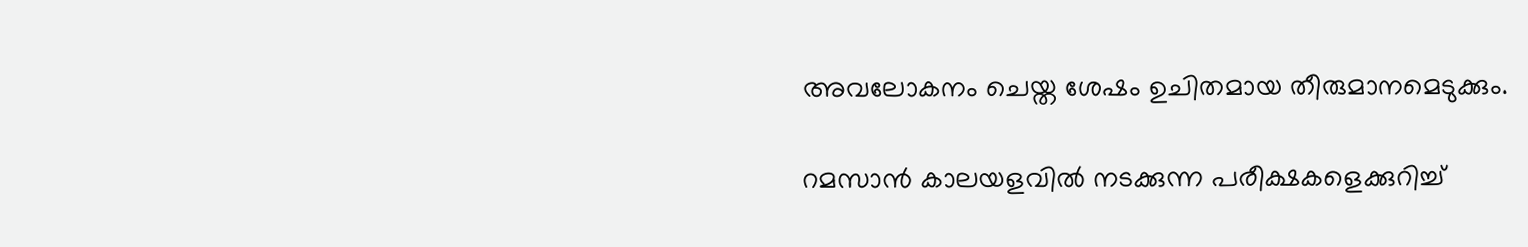അവലോകനം ചെയ്ത ശേഷം ഉചിതമായ തീരുമാനമെടുക്കും.

റമസാൻ കാലയളവിൽ നടക്കുന്ന പരീക്ഷകളെക്കുറിച്ച്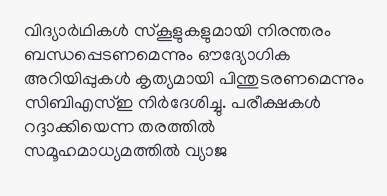വിദ്യാർഥികൾ സ്കൂളുകളുമായി നിരന്തരം ബന്ധപ്പെടണമെന്നും ഔദ്യോഗിക അറിയിപ്പുകൾ കൃത്യമായി പിന്തുടരണമെന്നും സിബിഎസ്ഇ നിർദേശിച്ചു. പരീക്ഷകൾ റദ്ദാക്കിയെന്ന തരത്തിൽ സമൂഹമാധ്യമത്തിൽ വ്യാജ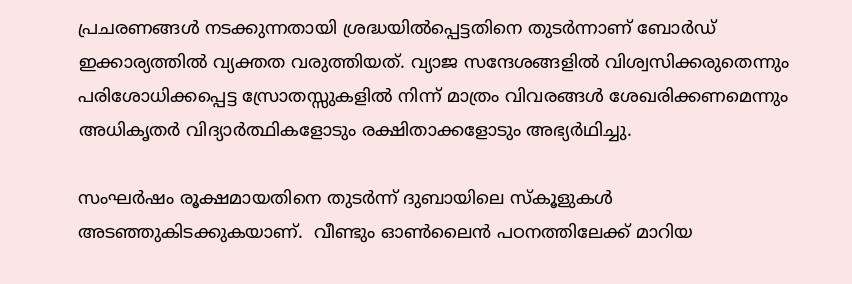പ്രചരണങ്ങൾ നടക്കുന്നതായി ശ്രദ്ധയിൽപ്പെട്ടതിനെ തുടർന്നാണ് ബോർഡ് ഇക്കാര്യത്തിൽ വ്യക്തത വരുത്തിയത്. വ്യാജ സന്ദേശങ്ങളിൽ വിശ്വസിക്കരുതെന്നും പരിശോധിക്കപ്പെട്ട സ്രോതസ്സുകളിൽ നിന്ന് മാത്രം വിവരങ്ങൾ ശേഖരിക്കണമെന്നും അധികൃതർ വിദ്യാർത്ഥികളോടും രക്ഷിതാക്കളോടും അഭ്യർഥിച്ചു.

സംഘർഷം രൂക്ഷമായതിനെ തുടർന്ന് ദുബായിലെ സ്കൂളുകൾ അടഞ്ഞുകിടക്കുകയാണ്.  വീണ്ടും ഓൺലൈൻ പഠനത്തിലേക്ക് മാറിയ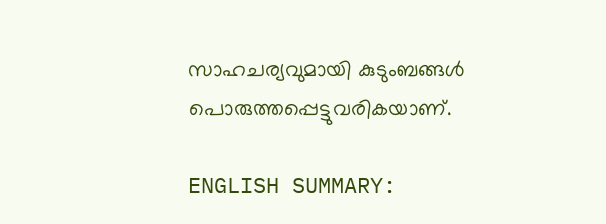സാഹചര്യവുമായി കുടുംബങ്ങൾ പൊരുത്തപ്പെട്ടുവരികയാണ്.

ENGLISH SUMMARY: